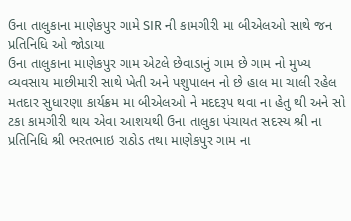ઉના તાલુકાના માણેકપુર ગામે SIR ની કામગીરી મા બીએલઓ સાથે જન પ્રતિનિધિ ઓ જોડાયા
ઉના તાલુકાના માણેકપુર ગામ એટલે છેવાડાનું ગામ છે ગામ નો મુખ્ય વ્યવસાય માછીમારી સાથે ખેતી અને પશુપાલન નો છે હાલ મા ચાલી રહેલ મતદાર સુધારણા કાર્યક્રમ મા બીએલઓ ને મદદરૂપ થવા ના હેતુ થી અને સો ટકા કામગીરી થાય એવા આશયથી ઉના તાલુકા પંચાયત સદસ્ય શ્રી ના પ્રતિનિધિ શ્રી ભરતભાઇ રાઠોડ તથા માણેકપુર ગામ ના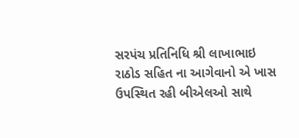સરપંચ પ્રતિનિધિ શ્રી લાખાભાઇ રાઠોડ સહિત ના આગેવાનો એ ખાસ ઉપસ્થિત રહી બીએલઓ સાથે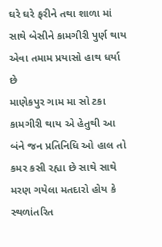ઘરે ઘરે ફરીને તથા શાળા માં સાથે બેસીને કામગીરી પુર્ણ થાય એવા તમામ પ્રયાસો હાથ ધર્યા છે
માણેકપુર ગામ મા સો ટકા કામગીરી થાય એ હેતુથી આ બંને જન પ્રતિનિધિ ઓ હાલ તો કમર કસી રહ્યા છે સાથે સાથે મરણ ગયેલા મતદારો હોય કે સ્થળાંતરિત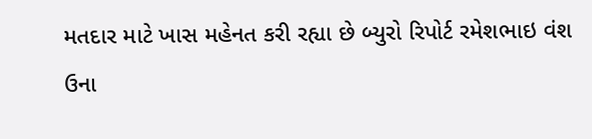મતદાર માટે ખાસ મહેનત કરી રહ્યા છે બ્યુરો રિપોર્ટ રમેશભાઇ વંશ ઉના